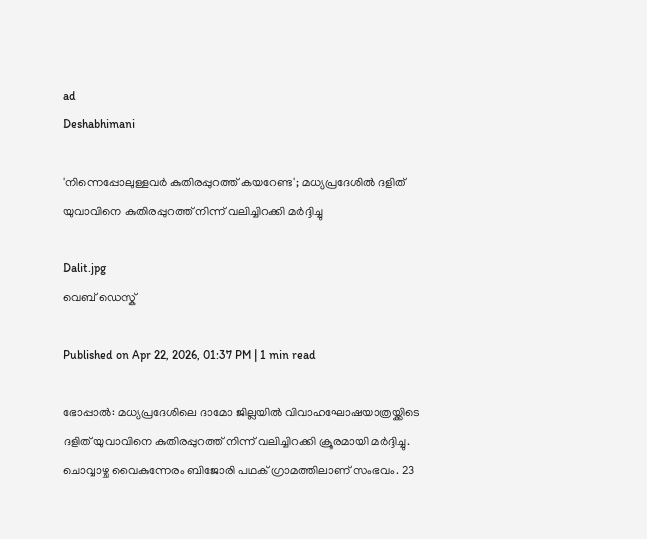ad
Deshabhimani

'നിന്നെപ്പോലുള്ളവർ കുതിരപ്പുറത്ത് കയറേണ്ട'; മധ്യപ്രദേശിൽ ദളിത് യുവാവിനെ കുതിരപ്പുറത്ത് നിന്ന് വലിച്ചിറക്കി മർദ്ദിച്ചു

Dalit.jpg
വെബ് ഡെസ്ക്

Published on Apr 22, 2026, 01:37 PM | 1 min read

ഭോപ്പാൽ: മധ്യപ്രദേശിലെ ദാമോ ജില്ലയിൽ വിവാഹഘോഷയാത്രയ്ക്കിടെ ദളിത് യുവാവിനെ കുതിരപ്പുറത്ത് നിന്ന് വലിച്ചിറക്കി ക്രൂരമായി മർദ്ദിച്ചു. ചൊവ്വാഴ്ച വൈകുന്നേരം ബിജോരി പഥക് ഗ്രാമത്തിലാണ് സംഭവം. 23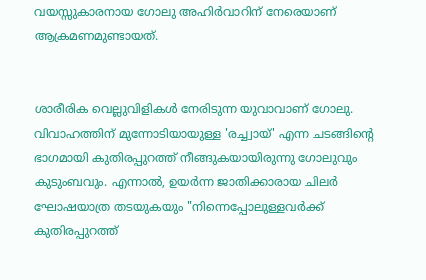വയസ്സുകാരനായ ഗോലു അഹിർവാറിന് നേരെയാണ് ആക്രമണമുണ്ടായത്.


ശാരീരിക വെല്ലുവിളികൾ നേരിടുന്ന യുവാവാണ് ഗോലു. വിവാഹത്തിന് മുന്നോടിയായുള്ള 'രച്ച്വായ്' എന്ന ചടങ്ങിന്റെ ഭാഗമായി കുതിരപ്പുറത്ത് നീങ്ങുകയായിരുന്നു ഗോലുവും കുടുംബവും. എന്നാൽ, ഉയർന്ന ജാതിക്കാരായ ചിലർ ഘോഷയാത്ര തടയുകയും "നിന്നെപ്പോലുള്ളവർക്ക് കുതിരപ്പുറത്ത്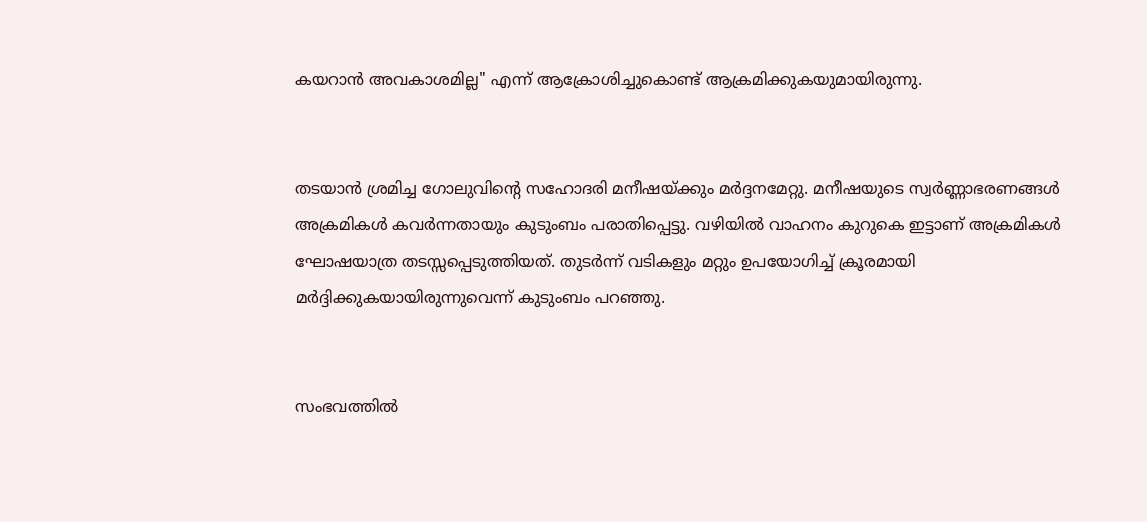കയറാൻ അവകാശമില്ല" എന്ന് ആക്രോശിച്ചുകൊണ്ട് ആക്രമിക്കുകയുമായിരുന്നു.


തടയാൻ ശ്രമിച്ച ഗോലുവിന്റെ സഹോദരി മനീഷയ്ക്കും മർദ്ദനമേറ്റു. മനീഷയുടെ സ്വർണ്ണാഭരണങ്ങൾ അക്രമികൾ കവർന്നതായും കുടുംബം പരാതിപ്പെട്ടു. വഴിയിൽ വാഹനം കുറുകെ ഇട്ടാണ് അക്രമികൾ ഘോഷയാത്ര തടസ്സപ്പെടുത്തിയത്. തുടർന്ന് വടികളും മറ്റും ഉപയോഗിച്ച് ക്രൂരമായി മർദ്ദിക്കുകയായിരുന്നുവെന്ന് കുടുംബം പറഞ്ഞു.


സംഭവത്തിൽ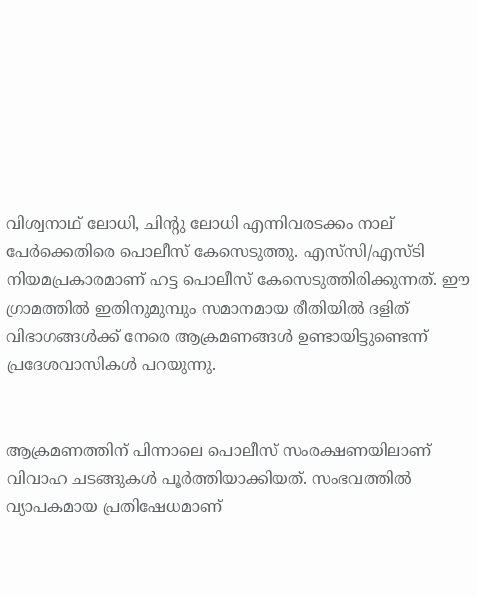വിശ്വനാഥ് ലോധി, ചിന്റു ലോധി എന്നിവരടക്കം നാല് പേർക്കെതിരെ പൊലീസ് കേസെടുത്തു. എസ്‌സി/എസ്ടി നിയമപ്രകാരമാണ് ഹട്ട പൊലീസ് കേസെടുത്തിരിക്കുന്നത്. ഈ ഗ്രാമത്തിൽ ഇതിനുമുമ്പും സമാനമായ രീതിയിൽ ദളിത് വിഭാഗങ്ങൾക്ക് നേരെ ആക്രമണങ്ങൾ ഉണ്ടായിട്ടുണ്ടെന്ന് പ്രദേശവാസികൾ പറയുന്നു.


ആക്രമണത്തിന് പിന്നാലെ പൊലീസ് സംരക്ഷണയിലാണ് വിവാഹ ചടങ്ങുകൾ പൂർത്തിയാക്കിയത്. സംഭവത്തിൽ വ്യാപകമായ പ്രതിഷേധമാണ്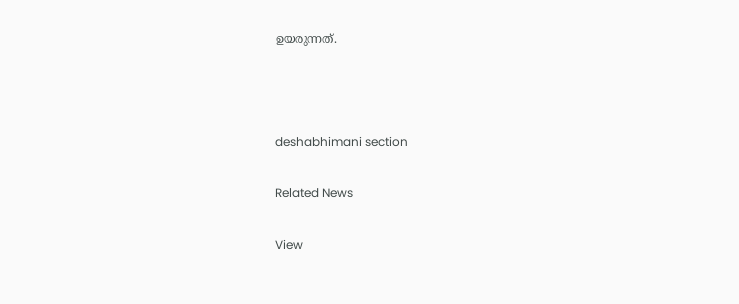ഉയരുന്നത്.



deshabhimani section

Related News

View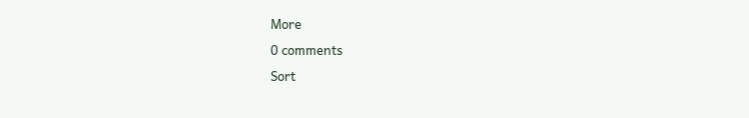More
0 comments
Sort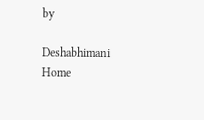by

Deshabhimani
Home